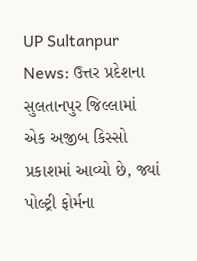UP Sultanpur News: ઉત્તર પ્રદેશના સુલતાનપુર જિલ્લામાં એક અજીબ કિસ્સો પ્રકાશમાં આવ્યો છે, જ્યાં પોલ્ટ્રી ફોર્મના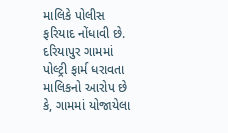માલિકે પોલીસ ફરિયાદ નોંધાવી છે. દરિયાપુર ગામમાં પોલ્ટ્રી ફાર્મ ધરાવતા માલિકનો આરોપ છે કે, ગામમાં યોજાયેલા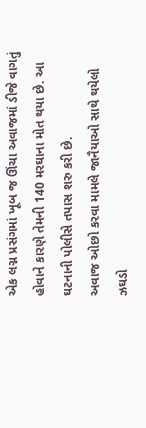એક લગ્ન પ્રસંગમાં ખૂબ જ ઊંચા અવાજમાં ડીજે વાગતું હોવાને કારણે તેમની 140 મરઘાના મોત થયા છે. આ ઘટનાની પોલીસે તપાસ શરુ કરી છે.
અવાજ ઓછો કરવા મામલે જાનૈયાઓ સાથે થયેલો ઝઘડો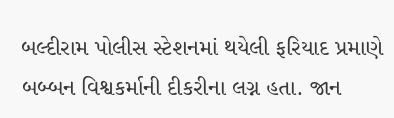બલ્દીરામ પોલીસ સ્ટેશનમાં થયેલી ફરિયાદ પ્રમાણે બબ્બન વિશ્વકર્માની દીકરીના લગ્ન હતા. જાન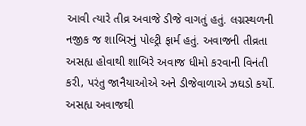આવી ત્યારે તીવ્ર અવાજે ડીજે વાગતું હતું. લગ્નસ્થળની નજીક જ શાબિરનું પોલ્ટ્રી ફાર્મ હતું. અવાજની તીવ્રતા અસહ્ય હોવાથી શાબિરે અવાજ ધીમો કરવાની વિનંતી કરી, પરંતુ જાનૈયાઓએ અને ડીજેવાળાએ ઝઘડો કર્યો.
અસહ્ય અવાજથી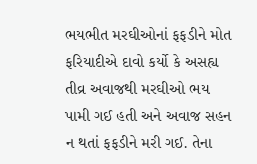ભયભીત મરઘીઓનાં ફફડીને મોત
ફરિયાદીએ દાવો કર્યો કે અસહ્ય તીવ્ર અવાજથી મરઘીઓ ભય પામી ગઈ હતી અને અવાજ સહન ન થતાં ફફડીને મરી ગઈ. તેના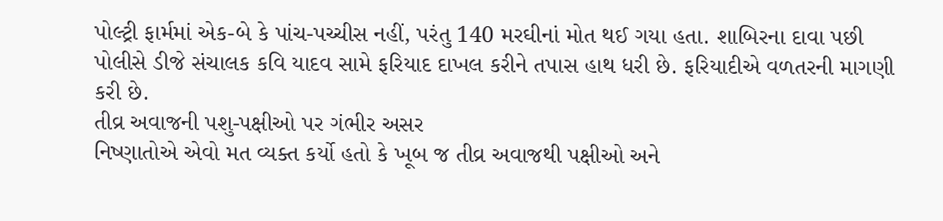પોલ્ટ્રી ફાર્મમાં એક-બે કે પાંચ-પચ્ચીસ નહીં, પરંતુ 140 મરઘીનાં મોત થઈ ગયા હતા. શાબિરના દાવા પછી પોલીસે ડીજે સંચાલક કવિ યાદવ સામે ફરિયાદ દાખલ કરીને તપાસ હાથ ધરી છે. ફરિયાદીએ વળતરની માગણી કરી છે.
તીવ્ર અવાજની પશુ-પક્ષીઓ પર ગંભીર અસર
નિષ્ણાતોએ એવો મત વ્યક્ત કર્યો હતો કે ખૂબ જ તીવ્ર અવાજથી પક્ષીઓ અને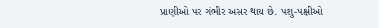પ્રાણીઓ પર ગંભીર અસર થાય છે. પશુ-પક્ષીઓ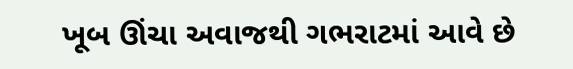ખૂબ ઊંચા અવાજથી ગભરાટમાં આવે છે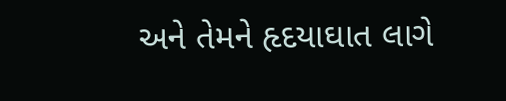અને તેમને હૃદયાઘાત લાગે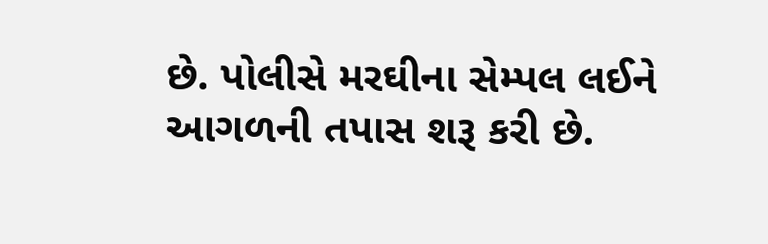છે. પોલીસે મરઘીના સેમ્પલ લઈને આગળની તપાસ શરૂ કરી છે.